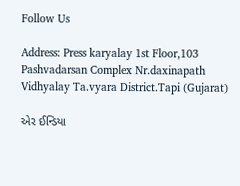Follow Us

Address: Press karyalay 1st Floor,103 Pashvadarsan Complex Nr.daxinapath Vidhyalay Ta.vyara District.Tapi (Gujarat)

એર ઈન્ડિયા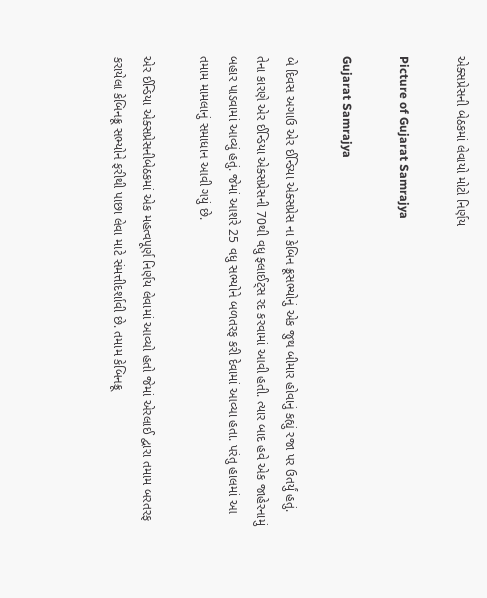એક્સપ્રેસની બેઠકમાં લેવાયો મોટો નિર્ણય

Picture of Gujarat Samrajya

Gujarat Samrajya

બે દિવસ અગાઉ એર ઈન્ડિયા એક્સપ્રેસ ના કેબિન ક્રૂસભ્યોનું એક જુથ બીમાર હોવાનું કહ્યું રજા પર ઉતર્યું હતું. તેના કારણે એર ઈન્ડિયા એક્સપ્રેસની 70થી વધુ ફ્લાઈટ્સ રદ કરવામાં આવી હતી. ત્યાર બાદ હવે એક જાહેરનામું બહાર પાડવામાં આવ્યું હતું. જેમાં આશરે 25 વધુ સભ્યોને બળતરફ કરી દેવામાં આવ્યા હતા. પરંતુ હાલમાં આ તમામ મામલાનું સમાધાન આવી ગયું છે.

એર ઈન્ડિયા એક્સપ્રેસનીબેઠકમાં એક મહત્વપૂર્ણ નિર્ણય લેવામાં આવ્યો હતો જેમાં એરલાઈ દ્વારા તમામ બરતરફ કરાયેલા કેબિનક્રૂ સભ્યોને ફરીથી પાછા લેવા માટે સંમત્તીદર્શાવી છે. તમામ કેબિનક્રૂ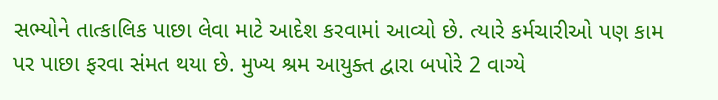સભ્યોને તાત્કાલિક પાછા લેવા માટે આદેશ કરવામાં આવ્યો છે. ત્યારે કર્મચારીઓ પણ કામ પર પાછા ફરવા સંમત થયા છે. મુખ્ય શ્રમ આયુક્ત દ્વારા બપોરે 2 વાગ્યે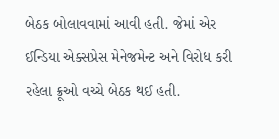બેઠક બોલાવવામાં આવી હતી. જેમાં એર ઈન્ડિયા એક્સપ્રેસ મેનેજમેન્ટ અને વિરોધ કરી રહેલા ક્રૂઓ વચ્ચે બેઠક થઈ હતી.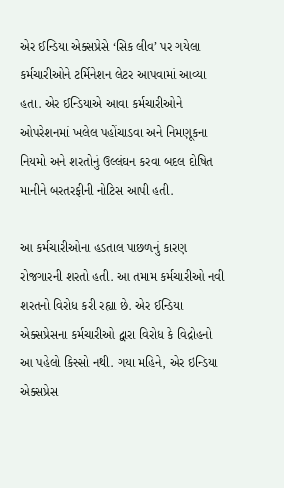એર ઈન્ડિયા એક્સપ્રેસે ‘સિક લીવ’ પર ગયેલા કર્મચારીઓને ટર્મિનેશન લેટર આપવામાં આવ્યા હતા. એર ઈન્ડિયાએ આવા કર્મચારીઓને ઓપરેશનમાં ખલેલ પહોંચાડવા અને નિમણૂકના નિયમો અને શરતોનું ઉલ્લંઘન કરવા બદલ દોષિત માનીને બરતરફીની નોટિસ આપી હતી.

આ કર્મચારીઓના હડતાલ પાછળનું કારણ રોજગારની શરતો હતી. આ તમામ કર્મચારીઓ નવી શરતનો વિરોધ કરી રહ્યા છે. એર ઈન્ડિયા એક્સપ્રેસના કર્મચારીઓ દ્વારા વિરોધ કે વિદ્રોહનો આ પહેલો કિસ્સો નથી. ગયા મહિને, એર ઇન્ડિયા એક્સપ્રેસ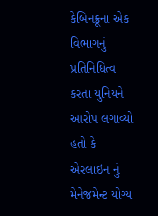કેબિનક્રૂના એક વિભાગનું પ્રતિનિધિત્વ કરતા યુનિયને આરોપ લગાવ્યો હતો કે એરલાઇન નું મેનેજમેન્ટ યોગ્ય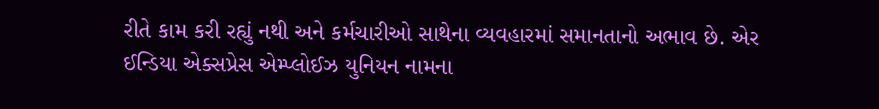રીતે કામ કરી રહ્યું નથી અને કર્મચારીઓ સાથેના વ્યવહારમાં સમાનતાનો અભાવ છે. એર ઈન્ડિયા એક્સપ્રેસ એમ્પ્લોઈઝ યુનિયન નામના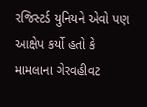રજિસ્ટર્ડ યુનિયને એવો પણ આક્ષેપ કર્યો હતો કે મામલાના ગેરવહીવટ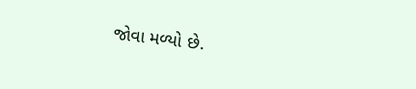જોવા મળ્યો છે.